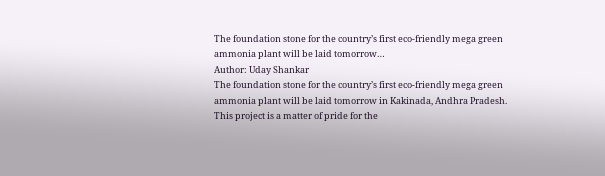The foundation stone for the country’s first eco-friendly mega green ammonia plant will be laid tomorrow…
Author: Uday Shankar
The foundation stone for the country’s first eco-friendly mega green ammonia plant will be laid tomorrow in Kakinada, Andhra Pradesh. This project is a matter of pride for the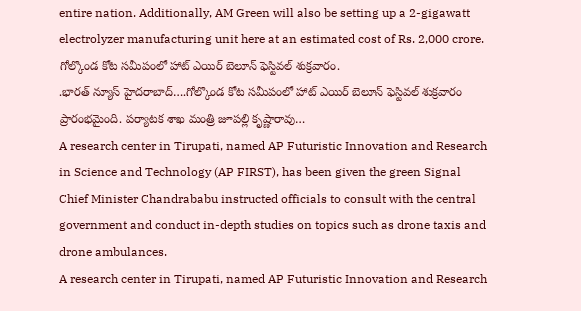entire nation. Additionally, AM Green will also be setting up a 2-gigawatt electrolyzer manufacturing unit here at an estimated cost of Rs. 2,000 crore.
గోల్కొండ కోట సమీపంలో హాట్ ఎయిర్ బెలూన్ ఫెస్టివల్ శుక్రవారం.
.భారత్ న్యూస్ హైదరాబాద్….గోల్కొండ కోట సమీపంలో హాట్ ఎయిర్ బెలూన్ ఫెస్టివల్ శుక్రవారం ప్రారంభమైంది. పర్యాటక శాఖ మంత్రి జూపల్లి కృష్ణారావు…
A research center in Tirupati, named AP Futuristic Innovation and Research in Science and Technology (AP FIRST), has been given the green Signal Chief Minister Chandrababu instructed officials to consult with the central government and conduct in-depth studies on topics such as drone taxis and drone ambulances.
A research center in Tirupati, named AP Futuristic Innovation and Research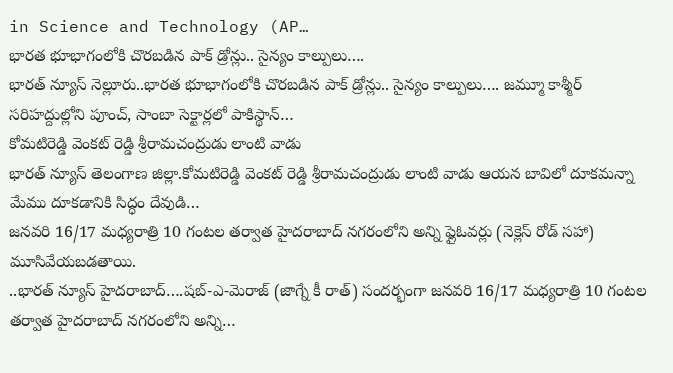in Science and Technology (AP…
భారత భూభాగంలోకి చొరబడిన పాక్ డ్రోన్లు.. సైన్యం కాల్పులు….
భారత్ న్యూస్ నెల్లూరు..భారత భూభాగంలోకి చొరబడిన పాక్ డ్రోన్లు.. సైన్యం కాల్పులు…. జమ్మూ కాశ్మీర్ సరిహద్దుల్లోని పూంచ్, సాంబా సెక్టార్లలో పాకిస్థాన్…
కోమటిరెడ్డి వెంకట్ రెడ్డి శ్రీరామచంద్రుడు లాంటి వాడు
భారత్ న్యూస్ తెలంగాణ జిల్లా.కోమటిరెడ్డి వెంకట్ రెడ్డి శ్రీరామచంద్రుడు లాంటి వాడు ఆయన బావిలో దూకమన్నా మేము దూకడానికి సిద్ధం దేవుడి…
జనవరి 16/17 మధ్యరాత్రి 10 గంటల తర్వాత హైదరాబాద్ నగరంలోని అన్ని ఫ్లైఓవర్లు (నెక్లెస్ రోడ్ సహా) మూసివేయబడతాయి.
..భారత్ న్యూస్ హైదరాబాద్….షబ్-ఎ-మెరాజ్ (జాగ్నే కీ రాత్) సందర్భంగా జనవరి 16/17 మధ్యరాత్రి 10 గంటల తర్వాత హైదరాబాద్ నగరంలోని అన్ని…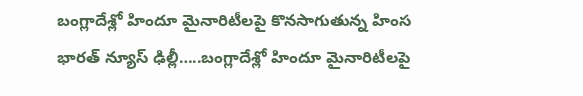బంగ్లాదేశ్లో హిందూ మైనారిటీలపై కొనసాగుతున్న హింస
భారత్ న్యూస్ ఢిల్లీ…..బంగ్లాదేశ్లో హిందూ మైనారిటీలపై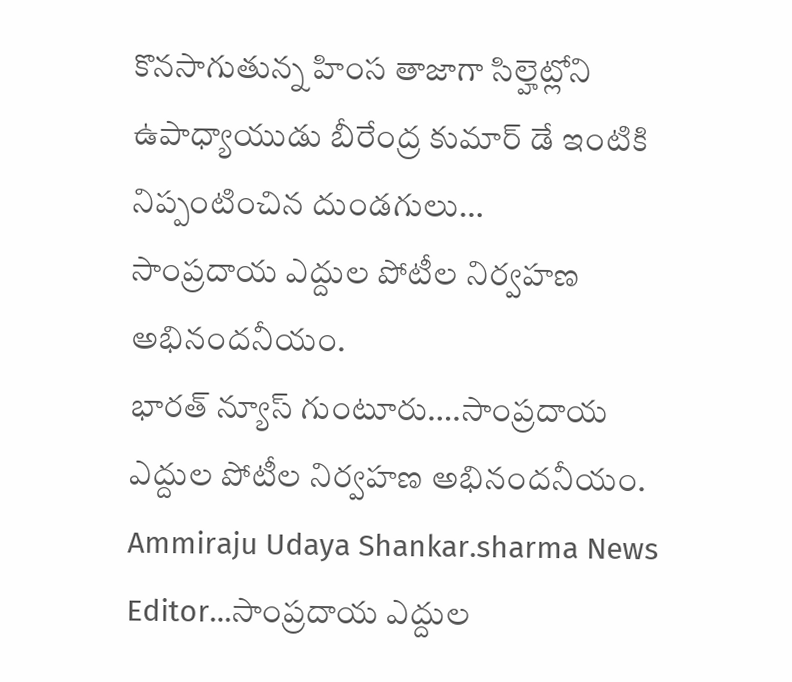కొనసాగుతున్న హింస తాజాగా సిల్హెట్లోని ఉపాధ్యాయుడు బీరేంద్ర కుమార్ డే ఇంటికి నిప్పంటించిన దుండగులు…
సాంప్రదాయ ఎద్దుల పోటీల నిర్వహణ అభినందనీయం.
భారత్ న్యూస్ గుంటూరు….సాంప్రదాయ ఎద్దుల పోటీల నిర్వహణ అభినందనీయం. Ammiraju Udaya Shankar.sharma News Editor…సాంప్రదాయ ఎద్దుల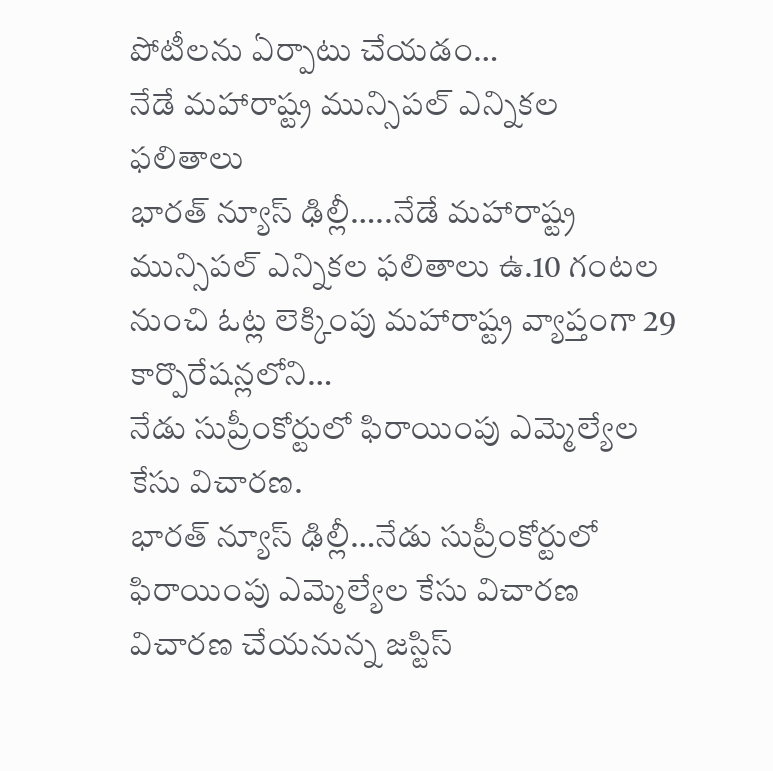పోటీలను ఏర్పాటు చేయడం…
నేడే మహారాష్ట్ర మున్సిపల్ ఎన్నికల ఫలితాలు
భారత్ న్యూస్ ఢిల్లీ…..నేడే మహారాష్ట్ర మున్సిపల్ ఎన్నికల ఫలితాలు ఉ.10 గంటల నుంచి ఓట్ల లెక్కింపు మహారాష్ట్ర వ్యాప్తంగా 29 కార్పొరేషన్లలోని…
నేడు సుప్రీంకోర్టులో ఫిరాయింపు ఎమ్మెల్యేల కేసు విచారణ.
భారత్ న్యూస్ ఢిల్లీ…నేడు సుప్రీంకోర్టులో ఫిరాయింపు ఎమ్మెల్యేల కేసు విచారణ విచారణ చేయనున్న జస్టిస్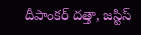దీపాంకర్ దత్తా, జస్టిస్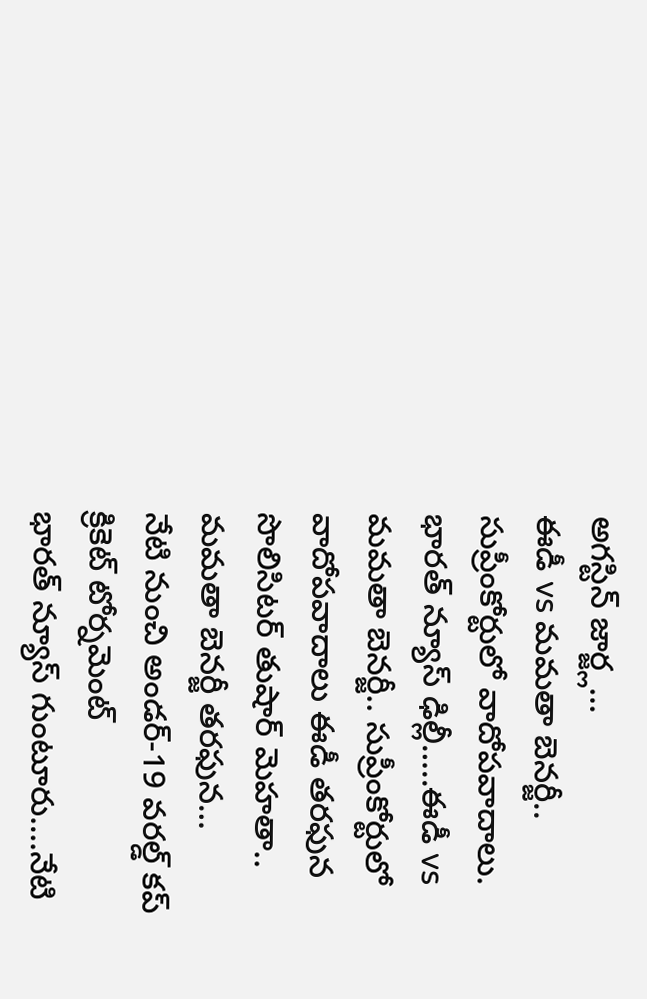అగస్టిన్ జార్జ్ల…
ఈడీ vs మమతా బెనర్జీ.. సుప్రీంకోర్టులో వాదోపవాదాలు.
భారత్ న్యూస్ ఢిల్లీ…..ఈడీ vs మమతా బెనర్జీ.. సుప్రీంకోర్టులో వాదోపవాదాలు ఈడీ తరఫున సొలిసిటర్ తుషార్ మెహతా.. మమతా బెనర్జీ తరఫున…
నేటి నుంచి అండర్-19 వరల్డ్ కప్ క్రికెట్ టోర్నమెంట్
భారత్ న్యూస్ గుంటూరు….నేటి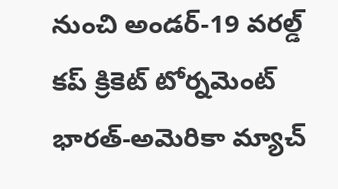నుంచి అండర్-19 వరల్డ్ కప్ క్రికెట్ టోర్నమెంట్ భారత్-అమెరికా మ్యాచ్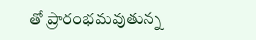తో ప్రారంభమవుతున్న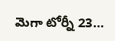మెగా టోర్నీ 23…